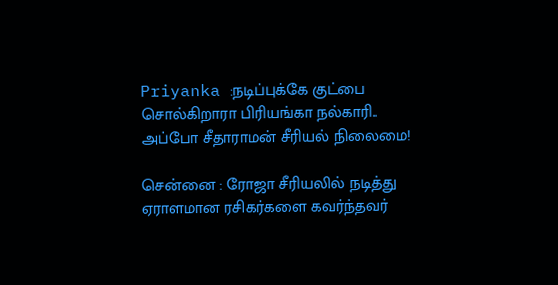Priyanka :நடிப்புக்கே குட்பை சொல்கிறாரா பிரியங்கா நல்காரி.. அப்போ சீதாராமன் சீரியல் நிலைமை!

சென்னை : ரோஜா சீரியலில் நடித்து ஏராளமான ரசிகர்களை கவர்ந்தவர்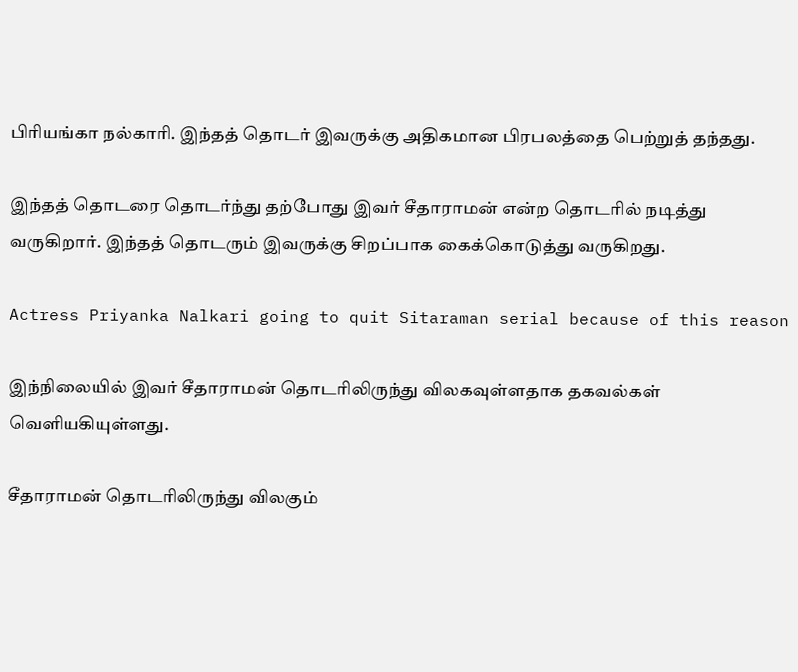பிரியங்கா நல்காரி. இந்தத் தொடர் இவருக்கு அதிகமான பிரபலத்தை பெற்றுத் தந்தது.

இந்தத் தொடரை தொடர்ந்து தற்போது இவர் சீதாராமன் என்ற தொடரில் நடித்து வருகிறார். இந்தத் தொடரும் இவருக்கு சிறப்பாக கைக்கொடுத்து வருகிறது.

Actress Priyanka Nalkari going to quit Sitaraman serial because of this reason

இந்நிலையில் இவர் சீதாராமன் தொடரிலிருந்து விலகவுள்ளதாக தகவல்கள் வெளியகியுள்ளது.

சீதாராமன் தொடரிலிருந்து விலகும்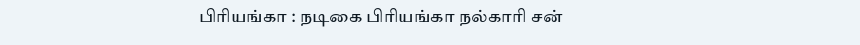பிரியங்கா : நடிகை பிரியங்கா நல்காரி சன்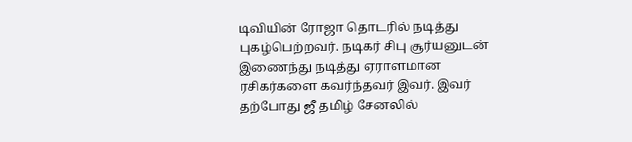டிவியின் ரோஜா தொடரில் நடித்து புகழ்பெற்றவர். நடிகர் சிபு சூர்யனுடன் இணைந்து நடித்து ஏராளமான ரசிகர்களை கவர்ந்தவர் இவர். இவர் தற்போது ஜீ தமிழ் சேனலில்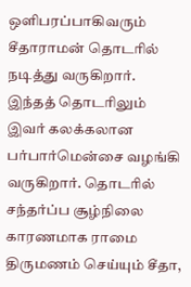ஒளிபரப்பாகிவரும் சீதாராமன் தொடரில் நடித்து வருகிறார். இந்தத் தொடரிலும் இவர் கலக்கலான பர்பார்மென்சை வழங்கி வருகிறார். தொடரில் சந்தர்ப்ப சூழ்நிலை காரணமாக ராமை திருமணம் செய்யும் சீதா,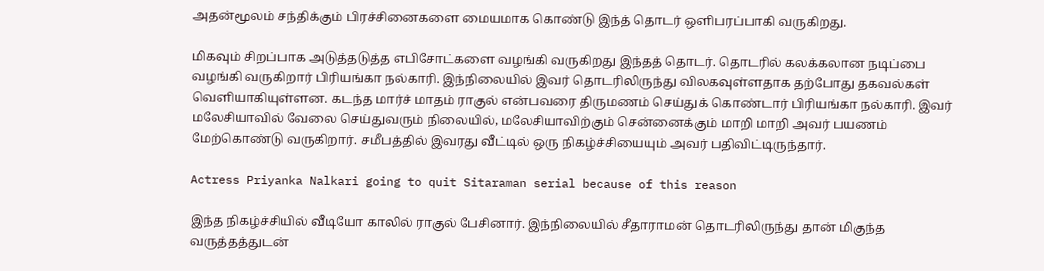அதன்மூலம் சந்திக்கும் பிரச்சினைகளை மையமாக கொண்டு இந்த் தொடர் ஒளிபரப்பாகி வருகிறது.

மிகவும் சிறப்பாக அடுத்தடுத்த எபிசோட்களை வழங்கி வருகிறது இந்தத் தொடர். தொடரில் கலக்கலான நடிப்பை வழங்கி வருகிறார் பிரியங்கா நல்காரி. இந்நிலையில் இவர் தொடரிலிருந்து விலகவுள்ளதாக தற்போது தகவல்கள் வெளியாகியுள்ளன. கடந்த மார்ச் மாதம் ராகுல் என்பவரை திருமணம் செய்துக் கொண்டார் பிரியங்கா நல்காரி. இவர் மலேசியாவில் வேலை செய்துவரும் நிலையில், மலேசியாவிற்கும் சென்னைக்கும் மாறி மாறி அவர் பயணம் மேற்கொண்டு வருகிறார். சமீபத்தில் இவரது வீட்டில் ஒரு நிகழ்ச்சியையும் அவர் பதிவிட்டிருந்தார்.

Actress Priyanka Nalkari going to quit Sitaraman serial because of this reason

இந்த நிகழ்ச்சியில் வீடியோ காலில் ராகுல் பேசினார். இந்நிலையில் சீதாராமன் தொடரிலிருந்து தான் மிகுந்த வருத்தத்துடன்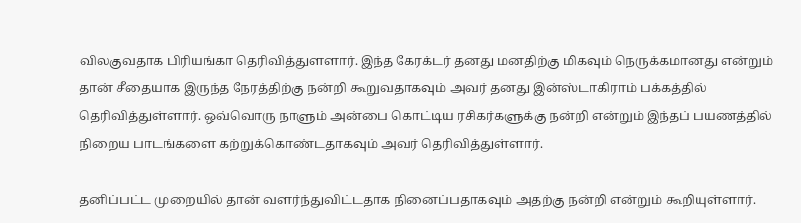விலகுவதாக பிரியங்கா தெரிவித்துளளார். இந்த கேரக்டர் தனது மனதிற்கு மிகவும் நெருக்கமானது என்றும் தான் சீதையாக இருந்த நேரத்திற்கு நன்றி கூறுவதாகவும் அவர் தனது இன்ஸ்டாகிராம் பக்கத்தில் தெரிவித்துள்ளார். ஒவ்வொரு நாளும் அன்பை கொட்டிய ரசிகர்களுக்கு நன்றி என்றும் இந்தப் பயணத்தில் நிறைய பாடங்களை கற்றுக்கொண்டதாகவும் அவர் தெரிவித்துள்ளார்.

தனிப்பட்ட முறையில் தான் வளர்ந்துவிட்டதாக நினைப்பதாகவும் அதற்கு நன்றி என்றும் கூறியுள்ளார்.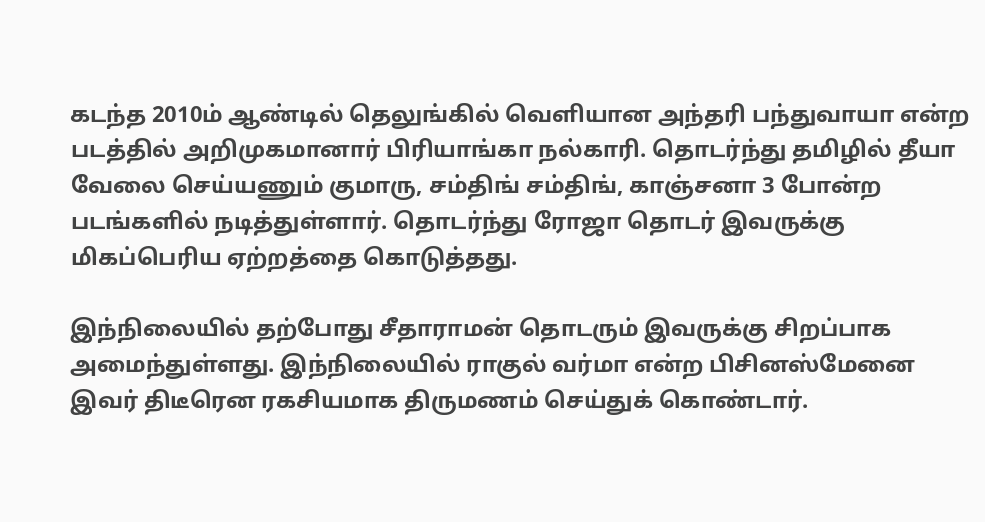கடந்த 2010ம் ஆண்டில் தெலுங்கில் வெளியான அந்தரி பந்துவாயா என்ற படத்தில் அறிமுகமானார் பிரியாங்கா நல்காரி. தொடர்ந்து தமிழில் தீயா வேலை செய்யணும் குமாரு, சம்திங் சம்திங், காஞ்சனா 3 போன்ற படங்களில் நடித்துள்ளார். தொடர்ந்து ரோஜா தொடர் இவருக்கு மிகப்பெரிய ஏற்றத்தை கொடுத்தது.

இந்நிலையில் தற்போது சீதாராமன் தொடரும் இவருக்கு சிறப்பாக அமைந்துள்ளது. இந்நிலையில் ராகுல் வர்மா என்ற பிசினஸ்மேனை இவர் திடீரென ரகசியமாக திருமணம் செய்துக் கொண்டார்.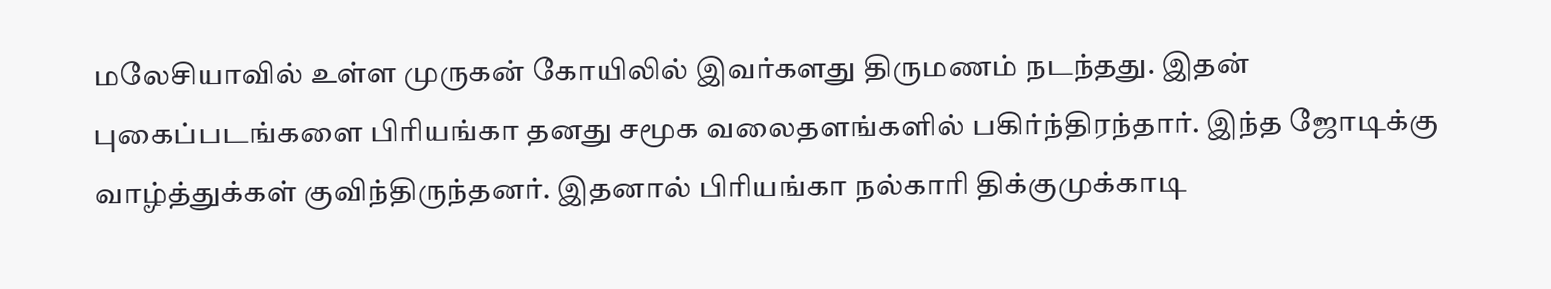மலேசியாவில் உள்ள முருகன் கோயிலில் இவர்களது திருமணம் நடந்தது. இதன் புகைப்படங்களை பிரியங்கா தனது சமூக வலைதளங்களில் பகிர்ந்திரந்தார். இந்த ஜோடிக்கு வாழ்த்துக்கள் குவிந்திருந்தனர். இதனால் பிரியங்கா நல்காரி திக்குமுக்காடி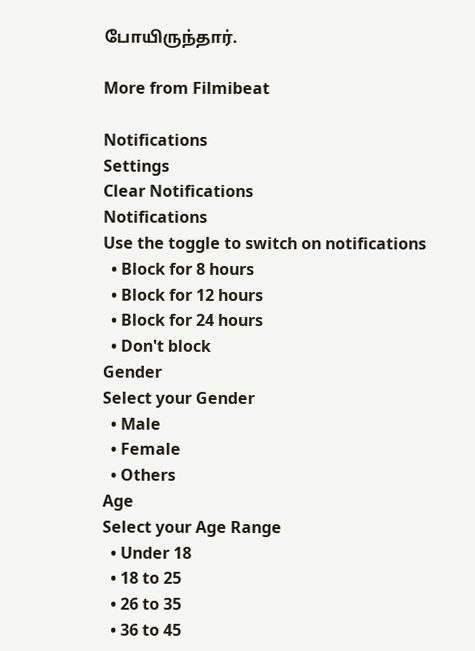போயிருந்தார்.

More from Filmibeat

Notifications
Settings
Clear Notifications
Notifications
Use the toggle to switch on notifications
  • Block for 8 hours
  • Block for 12 hours
  • Block for 24 hours
  • Don't block
Gender
Select your Gender
  • Male
  • Female
  • Others
Age
Select your Age Range
  • Under 18
  • 18 to 25
  • 26 to 35
  • 36 to 45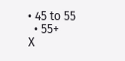• 45 to 55
  • 55+
X